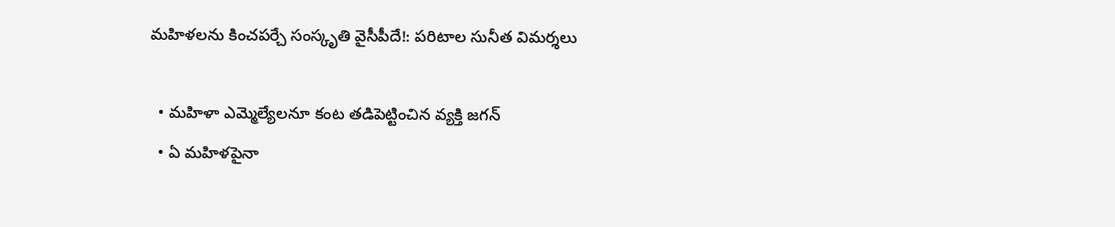మహిళలను కించపర్చే సంస్కృతి వైసీపీదే!: పరిటాల సునీత విమర్శలు

  • మహిళా ఎమ్మెల్యేలనూ కంట తడిపెట్టించిన వ్యక్తి జగన్
  • ఏ మహిళపైనా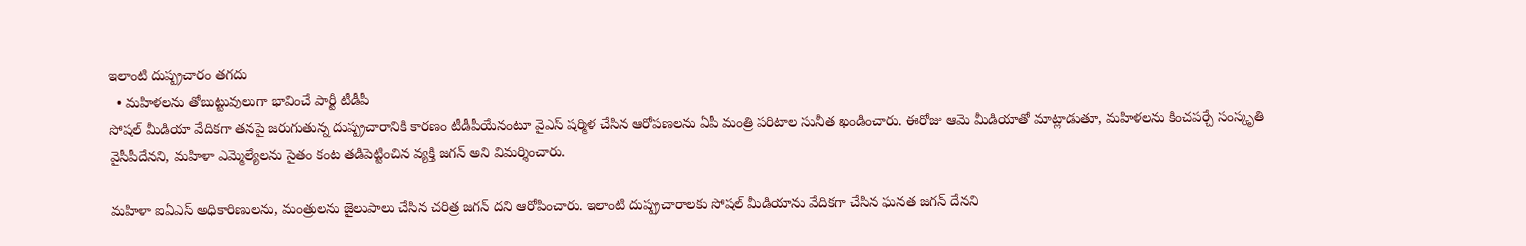ఇలాంటి దుష్ప్రచారం తగదు
  • మహిళలను తోబుట్టువులుగా భావించే పార్టీ టీడీపీ
సోషల్ మీడియా వేదికగా తనపై జరుగుతున్న దుష్ప్రచారానికి కారణం టీడీపీయేనంటూ వైఎస్ షర్మిళ చేసిన ఆరోపణలను ఏపీ మంత్రి పరిటాల సునీత ఖండించారు. ఈరోజు ఆమె మీడియాతో మాట్లాడుతూ, మహిళలను కించపర్చే సంస్కృతి వైసీపీదేనని, మహిళా ఎమ్మెల్యేలను సైతం కంట తడిపెట్టించిన వ్యక్తి జగన్ అని విమర్శించారు.

మహిళా ఐఏఎస్ అధికారిణులను, మంత్రులను జైలుపాలు చేసిన చరిత్ర జగన్ దని ఆరోపించారు. ఇలాంటి దుష్ప్రచారాలకు సోషల్ మీడియాను వేదికగా చేసిన ఘనత జగన్ దేనని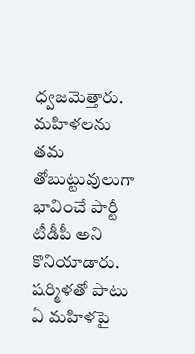ధ్వజమెత్తారు. మహిళలను తమ తోబుట్టువులుగా భావించే పార్టీ టీడీపీ అని కొనియాడారు. షర్మిళతో పాటు ఏ మహిళపై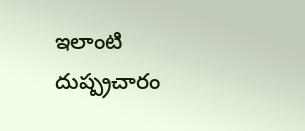ఇలాంటి దుష్ప్రచారం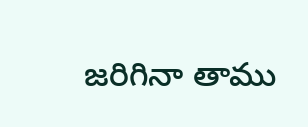జరిగినా తాము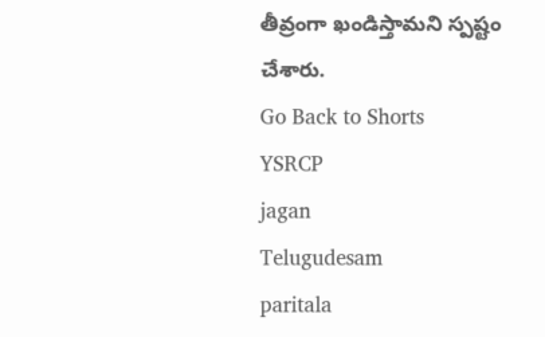తీవ్రంగా ఖండిస్తామని స్పష్టం చేశారు.
Go Back to Shorts
YSRCP
jagan
Telugudesam
paritala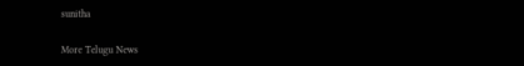sunitha

More Telugu News